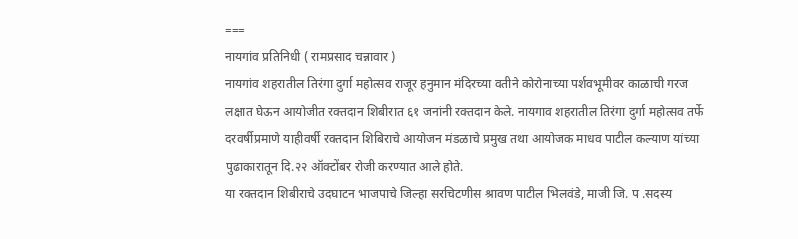===
नायगांव प्रतिनिधी ( रामप्रसाद चन्नावार )
नायगांव शहरातील तिरंगा दुर्गा महोत्सव राजूर हनुमान मंदिरच्या वतीने कोरोनाच्या पर्शवभूमीवर काळाची गरज लक्षात घेऊन आयोजीत रक्तदान शिबीरात ६१ जनांनी रक्तदान केले. नायगाव शहरातील तिरंगा दुर्गा महोत्सव तर्फे दरवर्षीप्रमाणे याहीवर्षी रक्तदान शिबिराचे आयोजन मंडळाचे प्रमुख तथा आयोजक माधव पाटील कल्याण यांच्या पुढाकारातून दि.२२ ऑक्टोंबर रोजी करण्यात आले होते.
या रक्तदान शिबीराचे उदघाटन भाजपाचे जिल्हा सरचिटणीस श्रावण पाटील भिलवंडे, माजी जि. प .सदस्य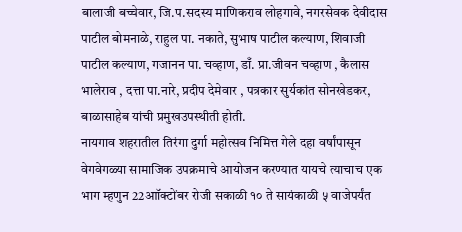बालाजी बच्चेवार, जि.प.सदस्य माणिकराव लोहगावे, नगरसेवक देवीदास पाटील बोमनाळे, राहुल पा. नकाते, सुभाष पाटील कल्याण, शिवाजी पाटील कल्याण, गजानन पा. चव्हाण, डाँ. प्रा.जीवन चव्हाण , कैलास भालेराव , दत्ता पा.नारे, प्रदीप देमेवार , पत्रकार सुर्यकांत सोनखेडकर, बाळासाहेब यांची प्रमुखउपस्थीती होती.
नायगाव शहरातील तिरंगा दुर्गा महोत्सव निमित्त गेले दहा वर्षांपासून वेगवेगळ्या सामाजिक उपक्रमाचे आयोजन करण्यात यायचे त्याचाच एक भाग म्हणुन 22आॉक्टोंबर रोजी सकाळी १० ते सायंकाळी ५ वाजेपर्यंत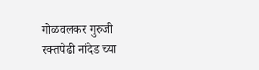गोळवलकर गुरुजी रक्तपेढी नांदेड च्या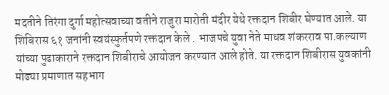मदतीने तिरंगा दुर्गा महोत्सवाच्या वतीने राजुरा मारोती मंदीर येथे रक्तदान शिबीर घेण्यात आले. या शिबिरास ६१ जनांनी स्वयंस्फुर्तपणे रक्तदान केले . भाजपचे युवा नेते माधव शंकरराव पा.कल्याण यांच्या पुढाकाराने रक्तदान शिबीराचे आयोजन करण्यात आले होते. या रक्तदान शिबीरास युवकांनी मोढ्या प्रमाणात सहभाग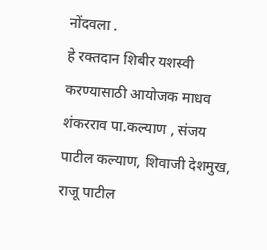नोंदवला .
हे रक्तदान शिबीर यशस्वी करण्यासाठी आयोजक माधव शंकरराव पा.कल्याण , संजय पाटील कल्याण, शिवाजी देशमुख, राजू पाटील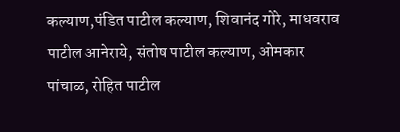कल्याण,पंडित पाटील कल्याण, शिवानंद गोरे, माधवराव पाटील आनेराये, संतोष पाटील कल्याण, ओमकार पांचाळ, रोहित पाटील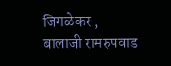जिगळेकर , बालाजी रामरुपवाड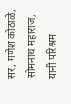सर, गणेश कोठाळे, सोमनाथ महाराज, यानी परिश्रम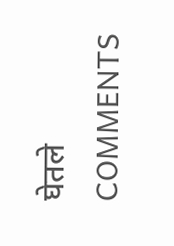घेतले
COMMENTS